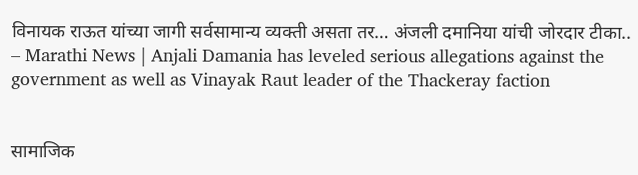विनायक राऊत यांच्या जागी सर्वसामान्य व्यक्ती असता तर… अंजली दमानिया यांची जोरदार टीका.. – Marathi News | Anjali Damania has leveled serious allegations against the government as well as Vinayak Raut leader of the Thackeray faction


सामाजिक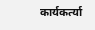कार्यकर्त्या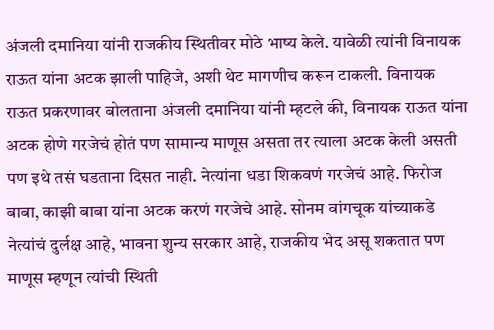अंजली दमानिया यांनी राजकीय स्थितीवर मोठे भाष्य केले. यावेळी त्यांनी विनायक राऊत यांना अटक झाली पाहिजे, अशी थेट मागणीच करून टाकली. विनायक राऊत प्रकरणावर बोलताना अंजली दमानिया यांनी म्हटले की, विनायक राऊत यांना अटक होणे गरजेचं होतं पण सामान्य माणूस असता तर त्याला अटक केली असती पण इथे तसं घडताना दिसत नाही. नेत्यांना धडा शिकवणं गरजेचं आहे. फिरोज बाबा, काझी बाबा यांना अटक करणं गरजेचे आहे. सोनम वांगचूक यांच्याकडे नेत्यांचं दुर्लक्ष आहे, भावना शुन्य सरकार आहे, राजकीय भेद असू शकतात पण माणूस म्हणून त्यांची स्थिती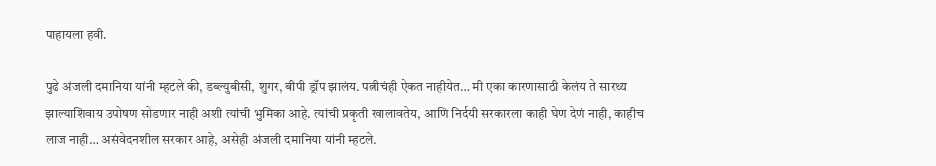पाहायला हवी.

पुढे अंजली दमानिया यांनी म्हटले की, डब्ल्युबीसी, शुगर, बीपी ड्रॉप झालंय. पत्नीचंही ऐकत नाहीयेत… मी एका कारणासाठी केलंय ते सारथ्य झाल्याशिवाय उपोषण सोडणार नाही अशी त्यांची भुमिका आहे. त्यांची प्रकृती खालावतेय, आणि निर्दयी सरकारला काही घेण देणं नाही, काहीच लाज नाही… असंवेदनशील सरकार आहे, असेही अंजली दमानिया यांनी म्हटले.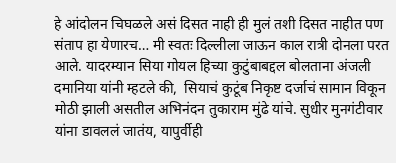हे आंदोलन चिघळले असं दिसत नाही ही मुलं तशी दिसत नाहीत पण संताप हा येणारच… मी स्वतः दिल्लीला जाऊन काल रात्री दोनला परत आले. यादरम्यान सिया गोयल हिच्या कुटुंबाबद्दल बोलताना अंजली दमानिया यांनी म्हटले की,  सियाचं कुटूंब निकृष्ट दर्जाचं सामान विकून मोठी झाली असतील अभिनंदन तुकाराम मुंढे यांचे. सुधीर मुनगंटीवार यांना डावललं जातंय, यापुर्वीही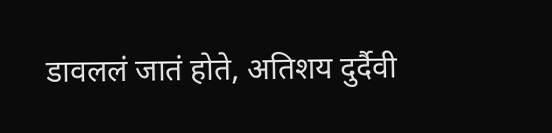डावललं जातं होते, अतिशय दुर्दैवी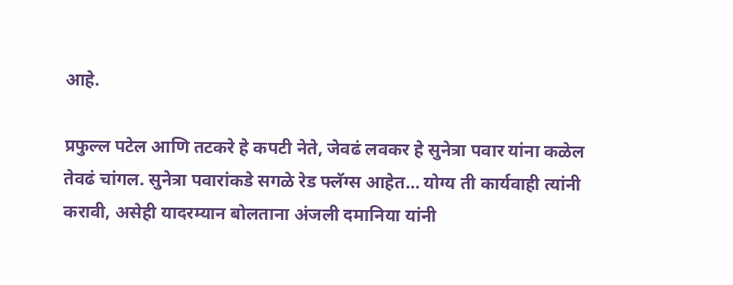आहे.

प्रफुल्ल पटेल आणि तटकरे हे कपटी नेते, जेवढं लवकर हे सुनेत्रा पवार यांना कळेल तेवढं चांगल. सुनेत्रा पवारांकडे सगळे रेड फ्लॅग्स आहेत… योग्य ती कार्यवाही त्यांनी करावी, असेही यादरम्यान बोलताना अंजली दमानिया यांनी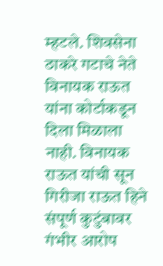म्हटले. शिवसेना ठाकरे गटाचे नेते विनायक राऊत यांना कोर्टाकडून दिला मिळाला नाही. विनायक राऊत यांची सून गिरीजा राऊत हिने संपूर्ण कुटुंबावर गंभीर आरोप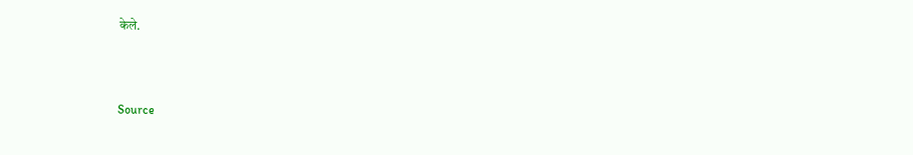केले.



Source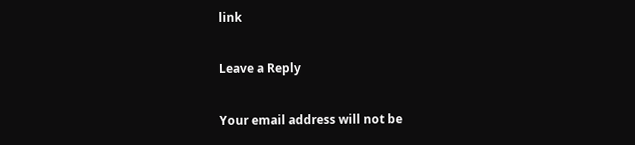link

Leave a Reply

Your email address will not be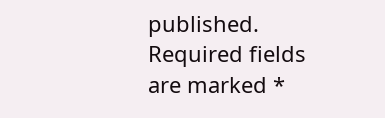published. Required fields are marked *